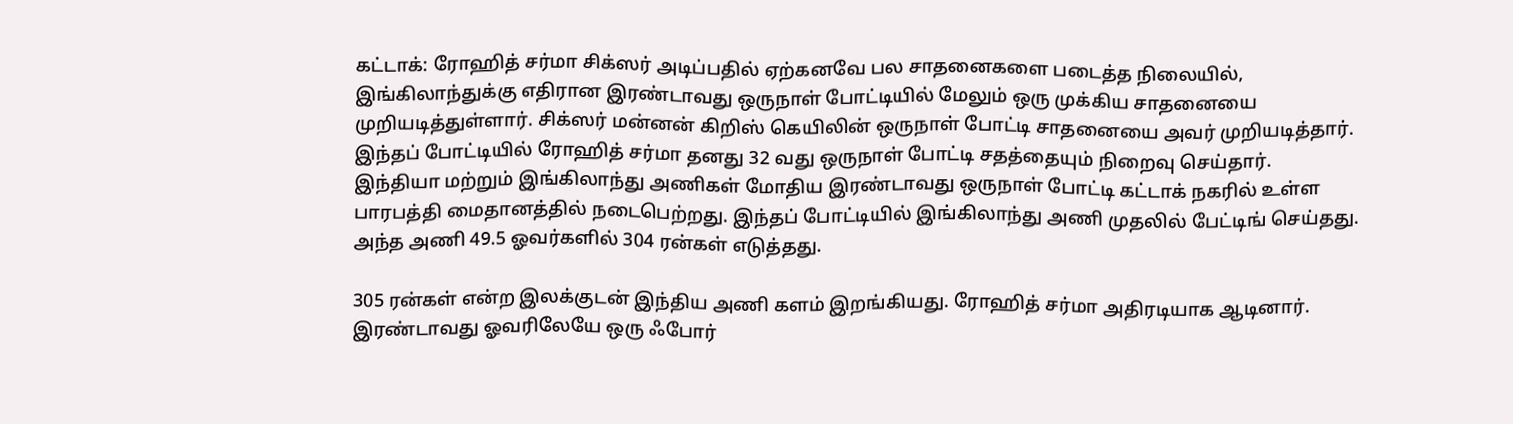கட்டாக்: ரோஹித் சர்மா சிக்ஸர் அடிப்பதில் ஏற்கனவே பல சாதனைகளை படைத்த நிலையில், இங்கிலாந்துக்கு எதிரான இரண்டாவது ஒருநாள் போட்டியில் மேலும் ஒரு முக்கிய சாதனையை முறியடித்துள்ளார். சிக்ஸர் மன்னன் கிறிஸ் கெயிலின் ஒருநாள் போட்டி சாதனையை அவர் முறியடித்தார். இந்தப் போட்டியில் ரோஹித் சர்மா தனது 32 வது ஒருநாள் போட்டி சதத்தையும் நிறைவு செய்தார்.
இந்தியா மற்றும் இங்கிலாந்து அணிகள் மோதிய இரண்டாவது ஒருநாள் போட்டி கட்டாக் நகரில் உள்ள பாரபத்தி மைதானத்தில் நடைபெற்றது. இந்தப் போட்டியில் இங்கிலாந்து அணி முதலில் பேட்டிங் செய்தது. அந்த அணி 49.5 ஓவர்களில் 304 ரன்கள் எடுத்தது.

305 ரன்கள் என்ற இலக்குடன் இந்திய அணி களம் இறங்கியது. ரோஹித் சர்மா அதிரடியாக ஆடினார். இரண்டாவது ஓவரிலேயே ஒரு ஃபோர்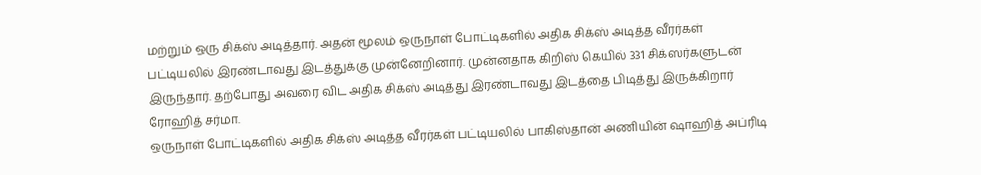மற்றும் ஒரு சிக்ஸ் அடித்தார். அதன் மூலம் ஒருநாள் போட்டிகளில் அதிக சிக்ஸ் அடித்த வீரர்கள் பட்டியலில் இரண்டாவது இடத்துக்கு முன்னேறினார். முன்னதாக கிறிஸ் கெயில் 331 சிக்ஸர்களுடன் இருந்தார். தற்போது அவரை விட அதிக சிக்ஸ் அடித்து இரண்டாவது இடத்தை பிடித்து இருக்கிறார் ரோஹித் சர்மா.
ஒருநாள் போட்டிகளில் அதிக சிக்ஸ் அடித்த வீரர்கள் பட்டியலில் பாகிஸ்தான் அணியின் ஷாஹித் அப்ரிடி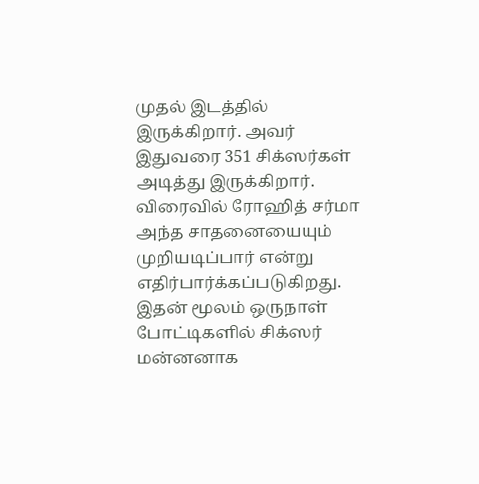முதல் இடத்தில் இருக்கிறார். அவர் இதுவரை 351 சிக்ஸர்கள் அடித்து இருக்கிறார். விரைவில் ரோஹித் சர்மா அந்த சாதனையையும் முறியடிப்பார் என்று எதிர்பார்க்கப்படுகிறது. இதன் மூலம் ஒருநாள் போட்டிகளில் சிக்ஸர் மன்னனாக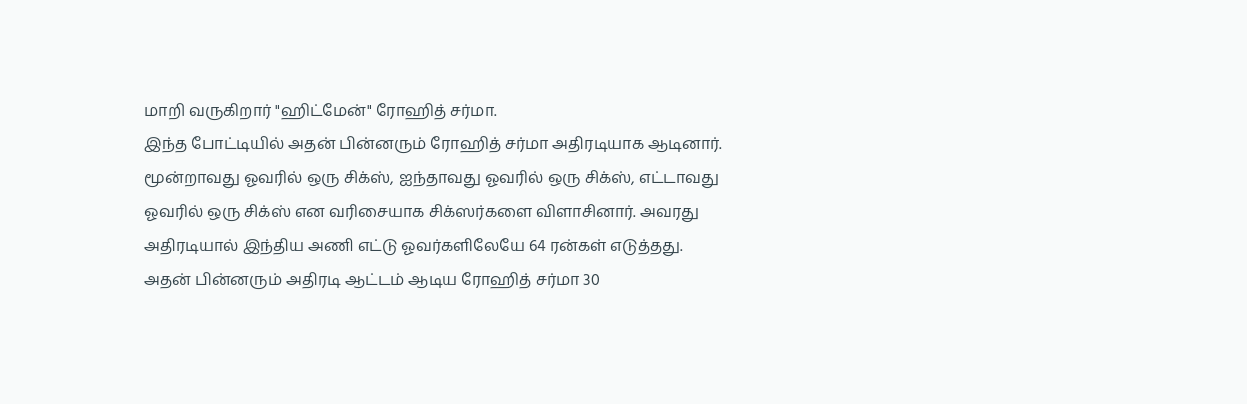மாறி வருகிறார் "ஹிட்மேன்" ரோஹித் சர்மா.
இந்த போட்டியில் அதன் பின்னரும் ரோஹித் சர்மா அதிரடியாக ஆடினார். மூன்றாவது ஓவரில் ஒரு சிக்ஸ், ஐந்தாவது ஓவரில் ஒரு சிக்ஸ், எட்டாவது ஓவரில் ஒரு சிக்ஸ் என வரிசையாக சிக்ஸர்களை விளாசினார். அவரது அதிரடியால் இந்திய அணி எட்டு ஓவர்களிலேயே 64 ரன்கள் எடுத்தது.
அதன் பின்னரும் அதிரடி ஆட்டம் ஆடிய ரோஹித் சர்மா 30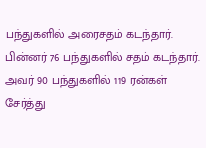பந்துகளில் அரைசதம் கடந்தார். பின்னர் 76 பந்துகளில் சதம் கடந்தார். அவர் 90 பந்துகளில் 119 ரன்கள் சேர்த்து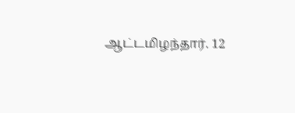ஆட்டமிழந்தார். 12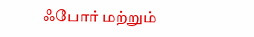ஃபோர் மற்றும்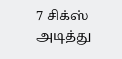7 சிக்ஸ் அடித்து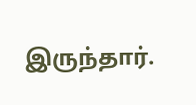இருந்தார்.